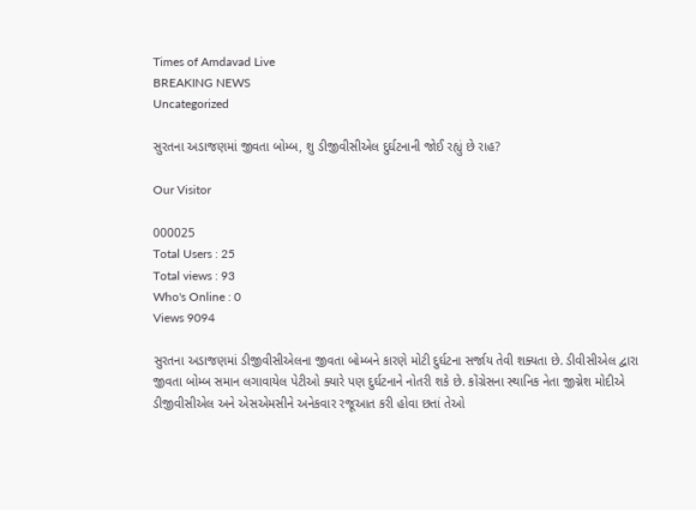Times of Amdavad Live
BREAKING NEWS
Uncategorized

સુરતના અડાજણમાં જીવતા બોમ્બ, શુ ડીજીવીસીએલ દુર્ઘટનાની જોઈ રહ્યું છે રાહ?

Our Visitor

000025
Total Users : 25
Total views : 93
Who's Online : 0
Views 9094

સુરતના અડાજણમાં ડીજીવીસીએલના જીવતા બોમ્બને કારણે મોટી દુર્ઘટના સર્જાય તેવી શક્યતા છે. ડીવીસીએલ દ્વારા જીવતા બોમ્બ સમાન લગાવાયેલ પેટીઓ ક્યારે પણ દુર્ઘટનાને નોતરી શકે છે. કોંગ્રેસના સ્થાનિક નેતા જીગ્નેશ મોદીએ ડીજીવીસીએલ અને એસએમસીને અનેકવાર રજૂઆત કરી હોવા છતાં તેઓ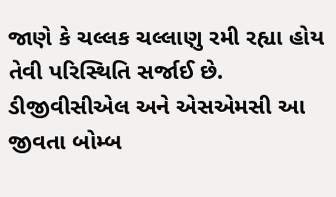જાણે કે ચલ્લક ચલ્લાણુ રમી રહ્યા હોય તેવી પરિસ્થિતિ સર્જાઈ છે. ડીજીવીસીએલ અને એસએમસી આ જીવતા બોમ્બ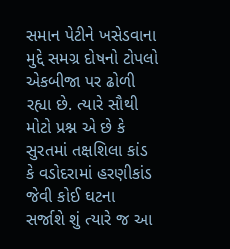સમાન પેટીને ખસેડવાના મુદ્દે સમગ્ર દોષનો ટોપલો એકબીજા પર ઢોળી રહ્યા છે. ત્યારે સૌથી મોટો પ્રશ્ન એ છે કે સુરતમાં તક્ષશિલા કાંડ કે વડોદરામાં હરણીકાંડ જેવી કોઈ ઘટના સર્જાશે શું ત્યારે જ આ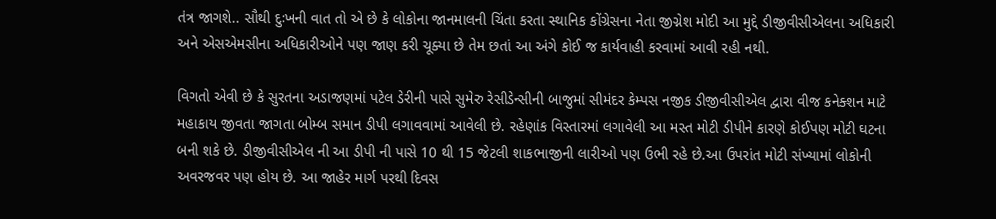તંત્ર જાગશે.. સૌથી દુઃખની વાત તો એ છે કે લોકોના જાનમાલની ચિંતા કરતા સ્થાનિક કોંગ્રેસના નેતા જીગ્નેશ મોદી આ મુદ્દે ડીજીવીસીએલના અધિકારી અને એસએમસીના અધિકારીઓને પણ જાણ કરી ચૂક્યા છે તેમ છતાં આ અંગે કોઈ જ કાર્યવાહી કરવામાં આવી રહી નથી.

વિગતો એવી છે કે સુરતના અડાજણમાં પટેલ ડેરીની પાસે સુમેરુ રેસીડેન્સીની બાજુમાં સીમંદર કેમ્પસ નજીક ડીજીવીસીએલ દ્વારા વીજ કનેક્શન માટે મહાકાય જીવતા જાગતા બોમ્બ સમાન ડીપી લગાવવામાં આવેલી છે. રહેણાંક વિસ્તારમાં લગાવેલી આ મસ્ત મોટી ડીપીને કારણે કોઈપણ મોટી ઘટના બની શકે છે. ડીજીવીસીએલ ની આ ડીપી ની પાસે 10 થી 15 જેટલી શાકભાજીની લારીઓ પણ ઉભી રહે છે.આ ઉપરાંત મોટી સંખ્યામાં લોકોની અવરજવર પણ હોય છે. આ જાહેર માર્ગ પરથી દિવસ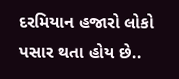દરમિયાન હજારો લોકો પસાર થતા હોય છે..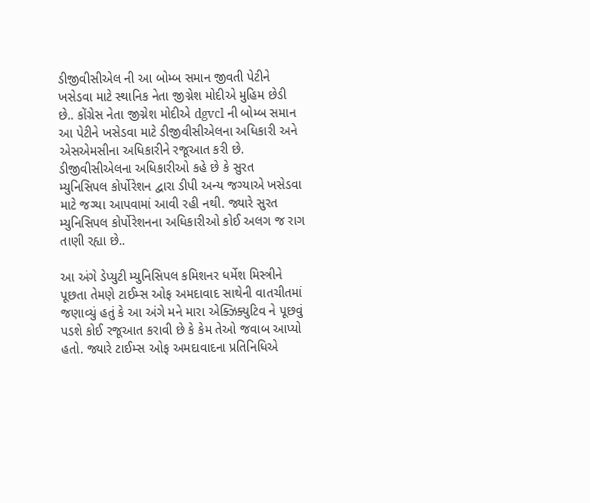ડીજીવીસીએલ ની આ બોમ્બ સમાન જીવતી પેટીને ખસેડવા માટે સ્થાનિક નેતા જીગ્નેશ મોદીએ મુહિમ છેડી છે.. કોંગ્રેસ નેતા જીગ્નેશ મોદીએ dgvcl ની બોમ્બ સમાન આ પેટીને ખસેડવા માટે ડીજીવીસીએલના અધિકારી અને એસએમસીના અધિકારીને રજૂઆત કરી છે. ડીજીવીસીએલના અધિકારીઓ કહે છે કે સુરત મ્યુનિસિપલ કોર્પોરેશન દ્વારા ડીપી અન્ય જગ્યાએ ખસેડવા માટે જગ્યા આપવામાં આવી રહી નથી. જ્યારે સુરત મ્યુનિસિપલ કોર્પોરેશનના અધિકારીઓ કોઈ અલગ જ રાગ તાણી રહ્યા છે..

આ અંગે ડેપ્યુટી મ્યુનિસિપલ કમિશનર ધર્મેશ મિસ્ત્રીને પૂછતા તેમણે ટાઈમ્સ ઓફ અમદાવાદ સાથેની વાતચીતમાં જણાવ્યું હતું કે આ અંગે મને મારા એક્ઝિક્યુટિવ ને પૂછવું પડશે કોઈ રજૂઆત કરાવી છે કે કેમ તેઓ જવાબ આપ્યો હતો. જ્યારે ટાઈમ્સ ઓફ અમદાવાદના પ્રતિનિધિએ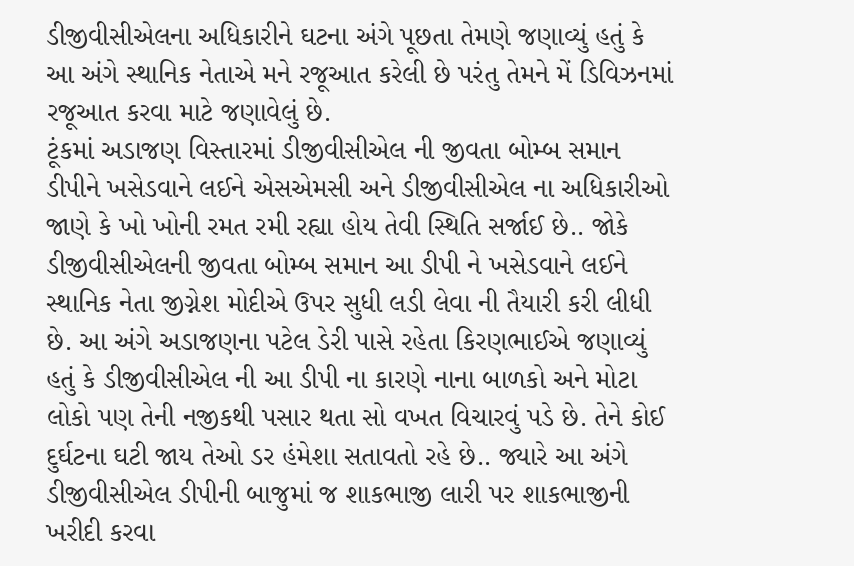ડીજીવીસીએલના અધિકારીને ઘટના અંગે પૂછતા તેમણે જણાવ્યું હતું કે આ અંગે સ્થાનિક નેતાએ મને રજૂઆત કરેલી છે પરંતુ તેમને મેં ડિવિઝનમાં રજૂઆત કરવા માટે જણાવેલું છે.
ટૂંકમાં અડાજણ વિસ્તારમાં ડીજીવીસીએલ ની જીવતા બોમ્બ સમાન ડીપીને ખસેડવાને લઈને એસએમસી અને ડીજીવીસીએલ ના અધિકારીઓ જાણે કે ખો ખોની રમત રમી રહ્યા હોય તેવી સ્થિતિ સર્જાઈ છે.. જોકે ડીજીવીસીએલની જીવતા બોમ્બ સમાન આ ડીપી ને ખસેડવાને લઈને સ્થાનિક નેતા જીગ્નેશ મોદીએ ઉપર સુધી લડી લેવા ની તૈયારી કરી લીધી છે. આ અંગે અડાજણના પટેલ ડેરી પાસે રહેતા કિરણભાઈએ જણાવ્યું હતું કે ડીજીવીસીએલ ની આ ડીપી ના કારણે નાના બાળકો અને મોટા લોકો પણ તેની નજીકથી પસાર થતા સો વખત વિચારવું પડે છે. તેને કોઈ દુર્ઘટના ઘટી જાય તેઓ ડર હંમેશા સતાવતો રહે છે.. જ્યારે આ અંગે ડીજીવીસીએલ ડીપીની બાજુમાં જ શાકભાજી લારી પર શાકભાજીની ખરીદી કરવા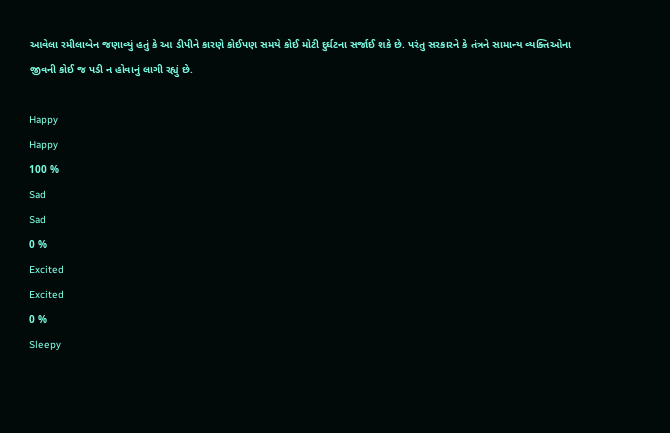આવેલા રમીલાબેન જણાવ્યું હતું કે આ ડીપીને કારણે કોઈપણ સમયે કોઈ મોટી દુર્ઘટના સર્જાઈ શકે છે. પરંતુ સરકારને કે તંત્રને સામાન્ય વ્યક્તિઓના જીવની કોઈ જ પડી ન હોવાનું લાગી રહ્યું છે.

Happy
Happy
100 %
Sad
Sad
0 %
Excited
Excited
0 %
Sleepy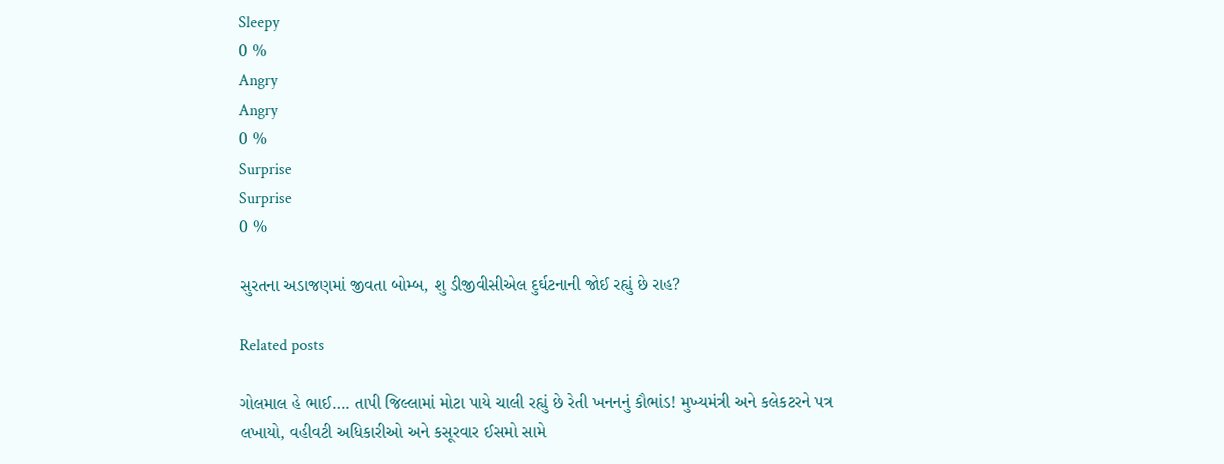Sleepy
0 %
Angry
Angry
0 %
Surprise
Surprise
0 %

સુરતના અડાજણમાં જીવતા બોમ્બ, શુ ડીજીવીસીએલ દુર્ઘટનાની જોઈ રહ્યું છે રાહ?

Related posts

ગોલમાલ હે ભાઈ…. તાપી જિલ્લામાં મોટા પાયે ચાલી રહ્યું છે રેતી ખનનનું કૌભાંડ! મુખ્યમંત્રી અને કલેકટરને પત્ર લખાયો, વહીવટી અધિકારીઓ અને કસૂરવાર ઈસમો સામે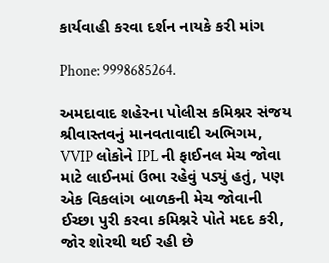કાર્યવાહી કરવા દર્શન નાયકે કરી માંગ

Phone: 9998685264.

અમદાવાદ શહેરના પોલીસ કમિશ્નર સંજય શ્રીવાસ્તવનું માનવતાવાદી અભિગમ, VVIP લોકોને IPL ની ફાઈનલ મેચ જોવા માટે લાઈનમાં ઉભા રહેવું પડ્યું હતું, પણ એક વિકલાંગ બાળકની મેચ જોવાની ઈચ્છા પુરી કરવા કમિશ્નરે પોતે મદદ કરી, જોર શોરથી થઈ રહી છે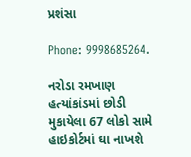પ્રશંસા

Phone: 9998685264.

નરોડા રમખાણ હત્યાંકાંડમાં છોડી મુકાયેલા 67 લોકો સામે હાઇકોર્ટમાં ઘા નાખશે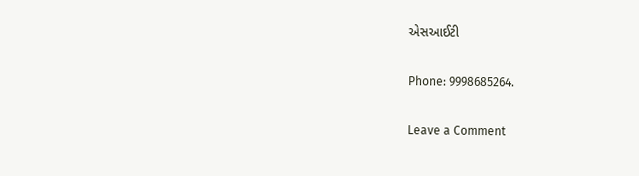એસઆઈટી

Phone: 9998685264.

Leave a Comment